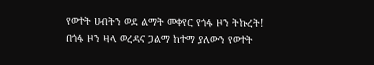የወተት ሀብትን ወደ ልማት መቀየር የጎፋ ዞን ትኩረት!
በጎፋ ዞን ዛላ ወረዳና ጋልማ ከተማ ያለውን የወተት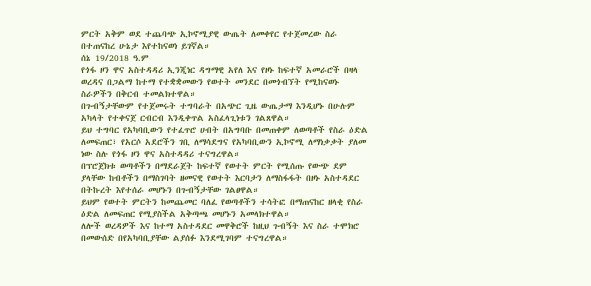ምርት አቅም ወደ ተጨባጭ ኢኮኖሚያዊ ውጤት ለመቀየር የተጀመረው ስራ በተጠናከረ ሁኔታ እየተከናወነ ይገኛል።
ሰኔ 19/2018 ዓ.ም
የጎፋ ዞን ዋና አስተዳዳሪ ኢንጂነር ዳግማዊ አየለ እና የዞኑ ከፍተኛ አመራሮች በዛላ ወረዳና በጋልማ ከተማ የተቋቋመውን የወተት መንደር በመጎብኘት የሚከናወኑ ስራዎችን በቅርብ ተመልክተዋል።
በጉብኝታቸውም የተጀመሩት ተግባራት በአጭር ጊዜ ውጤታማ እንዲሆኑ በሁሉም አካላት የተቀናጀ ርብርብ እንዲቀጥል አስፈላጊነቱን ገልጸዋል።
ይህ ተግባር የአካባቢውን የተፈጥሮ ሀብት በአግባቡ በመጠቀም ለወጣቶች የስራ ዕድል ለመፍጠር፣ የአርሶ አደሮችን ገቢ ለማሳደግና የአካባቢውን ኢኮኖሚ ለማነቃቃት ያለመ ነው ስሉ የጎፋ ዞን ዋና አስተዳዳሪ ተናግረዋል።
በፕሮጀክቱ ወጣቶችን በማደራጀት ከፍተኛ የወተት ምርት የሚሰጡ የውጭ ደም ያላቸው ከብቶችን በማስገባት ዘመናዊ የወተት እርባታን ለማስፋፋት በዞኑ አስተዳደር በትኩረት እየተሰራ መሆኑን በጉብኝታቸው ገልፀዋል።
ይህም የወተት ምርትን ከመጨመር ባለፈ የወጣቶችን ተሳትፎ በማጠናከር ዘላቂ የስራ ዕድል ለመፍጠር የሚያስችል አቅጣጫ መሆኑን አመላክተዋል።
ለሎች ወረዳዎች እና ከተማ አስተዳደር መዋቅሮች ከዚህ ጉብኝት እና ስራ ተሞክሮ በመውሰድ በየአካባቢያቸው ልያሰፉ እንደሚገባም ተናግረዋል።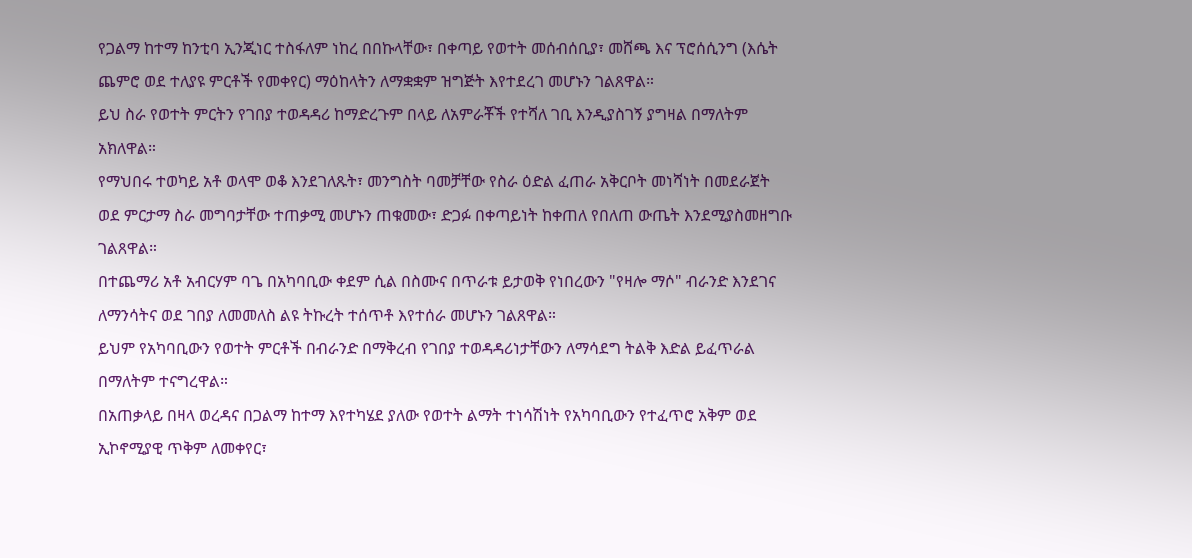የጋልማ ከተማ ከንቲባ ኢንጂነር ተስፋለም ነከረ በበኩላቸው፣ በቀጣይ የወተት መሰብሰቢያ፣ መሸጫ እና ፕሮሰሲንግ (እሴት ጨምሮ ወደ ተለያዩ ምርቶች የመቀየር) ማዕከላትን ለማቋቋም ዝግጅት እየተደረገ መሆኑን ገልጸዋል።
ይህ ስራ የወተት ምርትን የገበያ ተወዳዳሪ ከማድረጉም በላይ ለአምራቾች የተሻለ ገቢ እንዲያስገኝ ያግዛል በማለትም አክለዋል።
የማህበሩ ተወካይ አቶ ወላሞ ወቆ እንደገለጹት፣ መንግስት ባመቻቸው የስራ ዕድል ፈጠራ አቅርቦት መነሻነት በመደራጀት ወደ ምርታማ ስራ መግባታቸው ተጠቃሚ መሆኑን ጠቁመው፣ ድጋፉ በቀጣይነት ከቀጠለ የበለጠ ውጤት እንደሚያስመዘግቡ ገልጸዋል።
በተጨማሪ አቶ አብርሃም ባጌ በአካባቢው ቀደም ሲል በስሙና በጥራቱ ይታወቅ የነበረውን "የዛሎ ማሶ" ብራንድ እንደገና ለማንሳትና ወደ ገበያ ለመመለስ ልዩ ትኩረት ተሰጥቶ እየተሰራ መሆኑን ገልጸዋል።
ይህም የአካባቢውን የወተት ምርቶች በብራንድ በማቅረብ የገበያ ተወዳዳሪነታቸውን ለማሳደግ ትልቅ እድል ይፈጥራል በማለትም ተናግረዋል።
በአጠቃላይ በዛላ ወረዳና በጋልማ ከተማ እየተካሄደ ያለው የወተት ልማት ተነሳሽነት የአካባቢውን የተፈጥሮ አቅም ወደ ኢኮኖሚያዊ ጥቅም ለመቀየር፣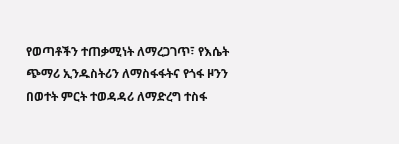የወጣቶችን ተጠቃሚነት ለማረጋገጥ፣ የእሴት ጭማሪ ኢንዱስትሪን ለማስፋፋትና የጎፋ ዞንን በወተት ምርት ተወዳዳሪ ለማድረግ ተስፋ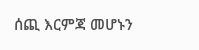ሰጪ እርምጃ መሆኑን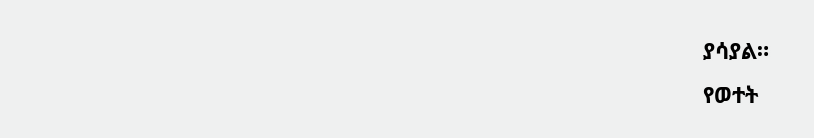ያሳያል።
የወተት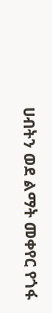ሀብትን ወደ ልማት መቀየር የጎፋ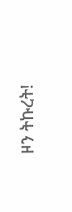ዞን ትኩረት!